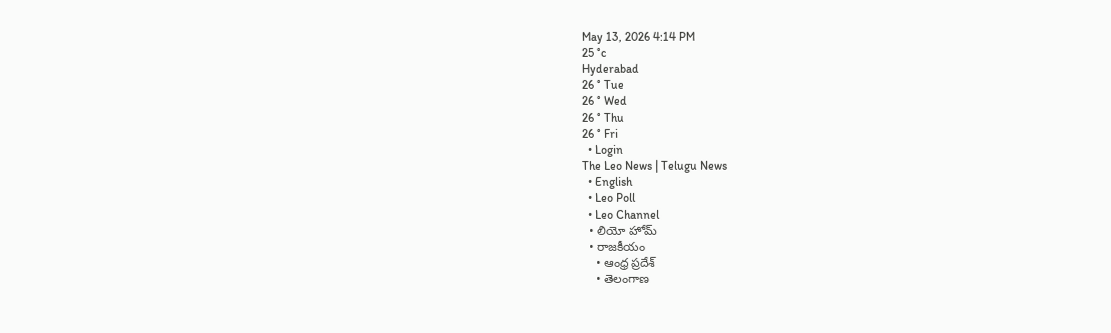May 13, 2026 4:14 PM
25 °c
Hyderabad
26 ° Tue
26 ° Wed
26 ° Thu
26 ° Fri
  • Login
The Leo News | Telugu News
  • English
  • Leo Poll
  • Leo Channel
  • లియో హోమ్
  • రాజకీయం
    • ఆంధ్ర ప్రదేశ్
    • తెలంగాణ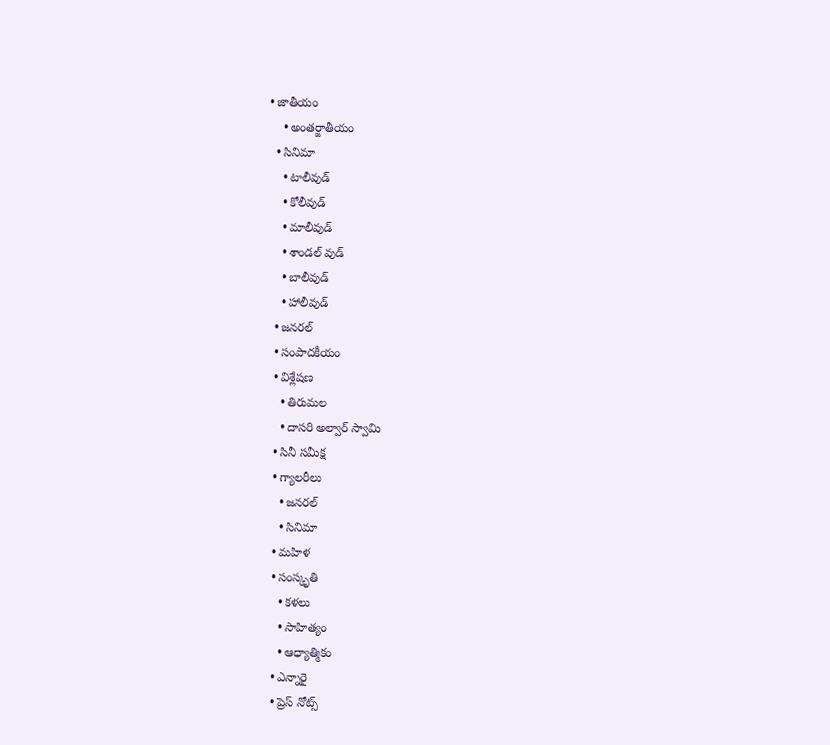• జాతీయం
    • అంతర్జాతీయం
  • సినిమా
    • టాలీవుడ్
    • కోలీవుడ్
    • మాలీవుడ్
    • శాండల్ వుడ్
    • బాలీవుడ్
    • హాలీవుడ్
  • జనరల్
  • సంపాదకీయం
  • విశ్లేషణ
    • తిరుమల
    • దాసరి అల్వార్ స్వామి
  • సినీ సమీక్ష
  • గ్యాలరీలు
    • జనరల్
    • సినిమా
  • మహిళ
  • సంస్కృతి
    • కళలు
    • సాహిత్యం
    • ఆధ్యాత్మికం
  • ఎన్నారై
  • ప్రెస్ నోట్స్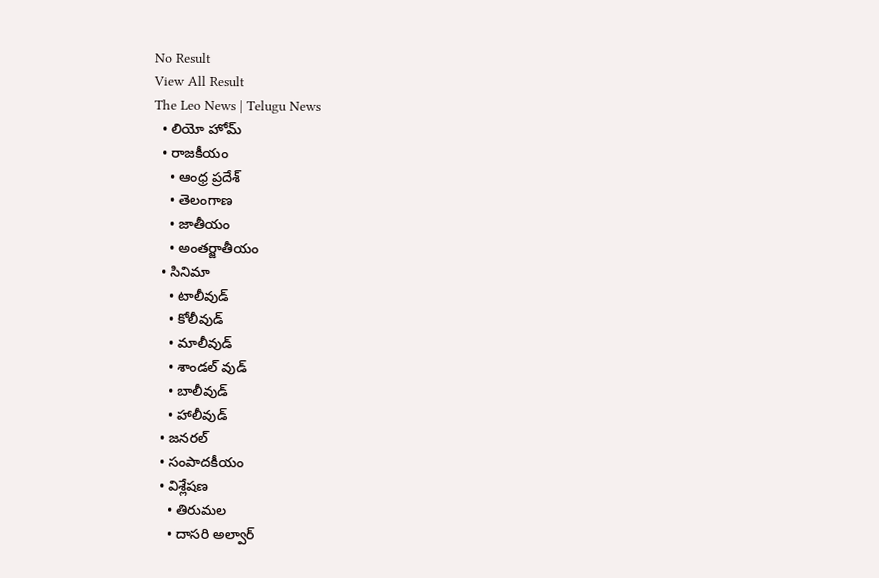No Result
View All Result
The Leo News | Telugu News
  • లియో హోమ్
  • రాజకీయం
    • ఆంధ్ర ప్రదేశ్
    • తెలంగాణ
    • జాతీయం
    • అంతర్జాతీయం
  • సినిమా
    • టాలీవుడ్
    • కోలీవుడ్
    • మాలీవుడ్
    • శాండల్ వుడ్
    • బాలీవుడ్
    • హాలీవుడ్
  • జనరల్
  • సంపాదకీయం
  • విశ్లేషణ
    • తిరుమల
    • దాసరి అల్వార్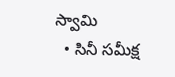స్వామి
  • సినీ సమీక్ష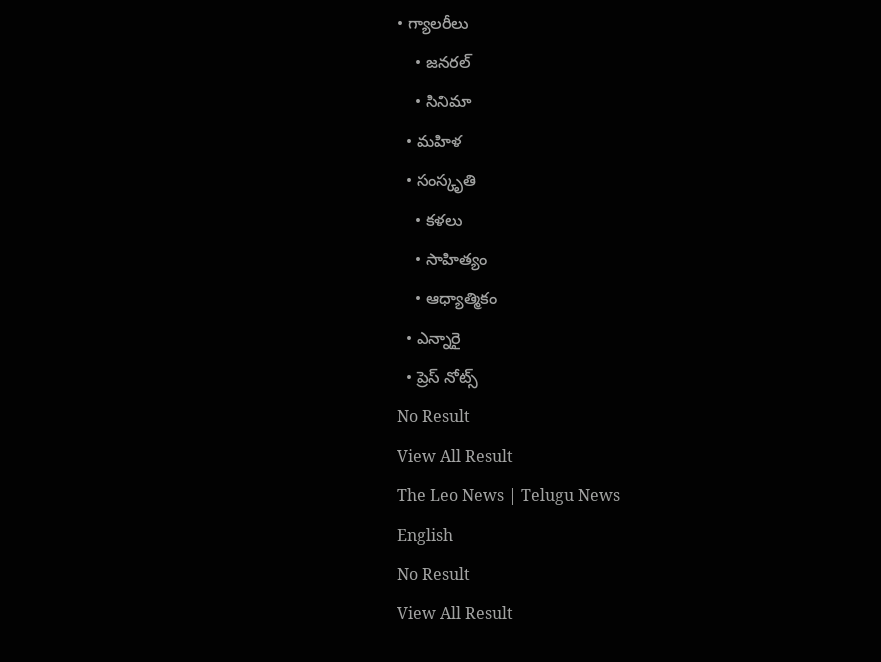• గ్యాలరీలు
    • జనరల్
    • సినిమా
  • మహిళ
  • సంస్కృతి
    • కళలు
    • సాహిత్యం
    • ఆధ్యాత్మికం
  • ఎన్నారై
  • ప్రెస్ నోట్స్
No Result
View All Result
The Leo News | Telugu News
English
No Result
View All Result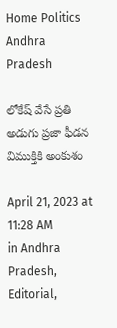Home Politics Andhra Pradesh

లోకేష్ వేసే ప్రతి అడుగు ప్రజా ఫీడన విముక్తికి అంకుశం

April 21, 2023 at 11:28 AM
in Andhra Pradesh, Editorial,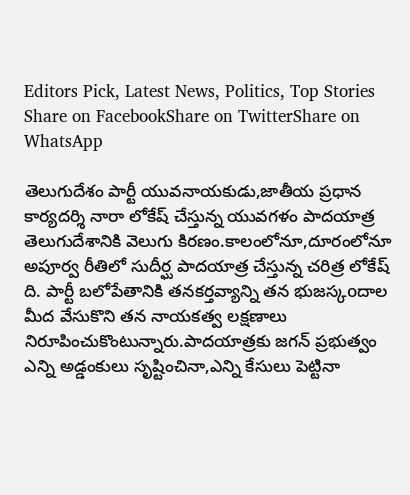Editors Pick, Latest News, Politics, Top Stories
Share on FacebookShare on TwitterShare on WhatsApp

తెలుగుదేశం పార్టీ యువనాయకుడు,జాతీయ ప్రధాన కార్యదర్శి నారా లోకేష్ చేస్తున్న యువగళం పాదయాత్ర తెలుగుదేశానికి వెలుగు కిరణం.కాలంలోనూ,దూరంలోనూ అపూర్వ రీతిలో సుదీర్ఘ పాదయాత్ర చేస్తున్న చరిత్ర లోకేష్ ది. పార్టీ బలోపేతానికి తనకర్తవ్యాన్ని తన భుజస్కoదాల మీద వేసుకొని తన నాయకత్వ లక్షణాలు నిరూపించుకొంటున్నారు.పాదయాత్రకు జగన్ ప్రభుత్వం ఎన్ని అడ్డంకులు సృష్టించినా,ఎన్ని కేసులు పెట్టినా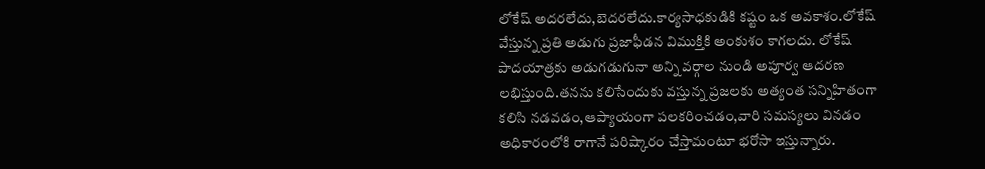లోకేష్ అదరలేదు,బెదరలేదు.కార్యసాధకుడికి కష్టం ఒక అవకాశం.లోకేష్ వేస్తున్న ప్రతి అడుగు ప్రజాఫీడన విముక్తికి అంకుశం కాగలదు. లోకేష్ పాదయాత్రకు అడుగడుగునా అన్ని వర్గాల నుండి అపూర్వ ఆదరణ లభిస్తుంది.తనను కలిసేందుకు వస్తున్న ప్రజలకు అత్యంత సన్నిహితంగా కలిసి నడవడం,ఆప్యాయంగా పలకరించడం,వారి సమస్యలు వినడం అధికారంలోకి రాగానే పరిష్కారం చేస్తామంటూ భరోసా ఇస్తున్నారు.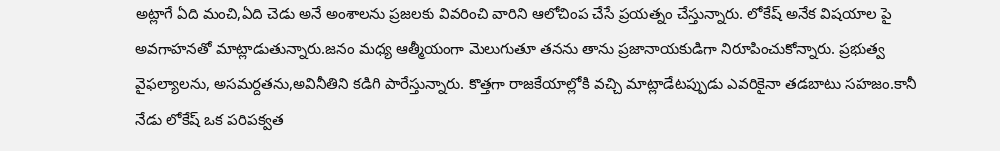అట్లాగే ఏది మంచి,ఏది చెడు అనే అంశాలను ప్రజలకు వివరించి వారిని ఆలోచింప చేసే ప్రయత్నం చేస్తున్నారు. లోకేష్ అనేక విషయాల పై అవగాహనతో మాట్లాడుతున్నారు.జనం మధ్య ఆత్మీయంగా మెలుగుతూ తనను తాను ప్రజానాయకుడిగా నిరూపించుకోన్నారు. ప్రభుత్వ వైఫల్యాలను, అసమర్దతను,అవినీతిని కడిగి పారేస్తున్నారు. కొత్తగా రాజకేయాల్లోకి వచ్చి మాట్లాడేటప్పుడు ఎవరికైనా తడబాటు సహజం.కానీ నేడు లోకేష్ ఒక పరిపక్వత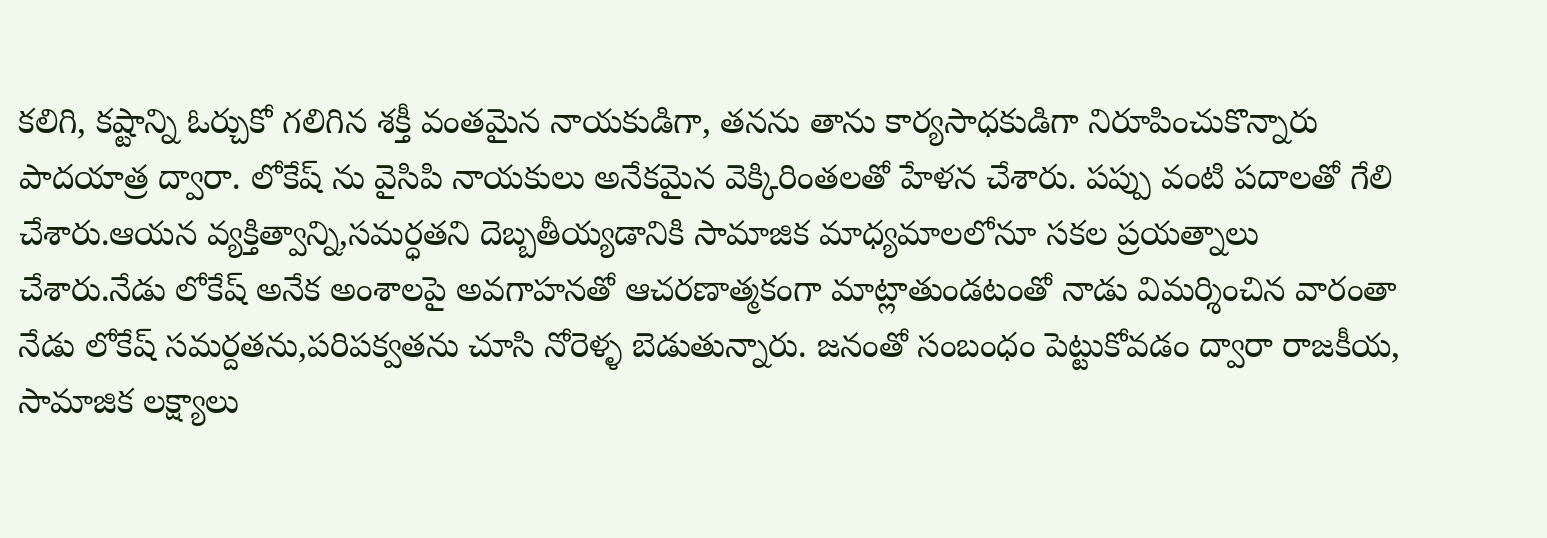కలిగి, కష్టాన్ని ఓర్చుకో గలిగిన శక్తీ వంతమైన నాయకుడిగా, తనను తాను కార్యసాధకుడిగా నిరూపించుకొన్నారు పాదయాత్ర ద్వారా. లోకేష్ ను వైసిపి నాయకులు అనేకమైన వెక్కిరింతలతో హేళన చేశారు. పప్పు వంటి పదాలతో గేలి చేశారు.ఆయన వ్యక్తిత్వాన్ని,సమర్ధతని దెబ్బతీయ్యడానికి సామాజిక మాధ్యమాలలోనూ సకల ప్రయత్నాలు చేశారు.నేడు లోకేష్ అనేక అంశాలపై అవగాహనతో ఆచరణాత్మకంగా మాట్లాతుండటంతో నాడు విమర్శించిన వారంతా నేడు లోకేష్ సమర్దతను,పరిపక్వతను చూసి నోరెళ్ళ బెడుతున్నారు. జనంతో సంబంధం పెట్టుకోవడం ద్వారా రాజకీయ, సామాజిక లక్ష్యాలు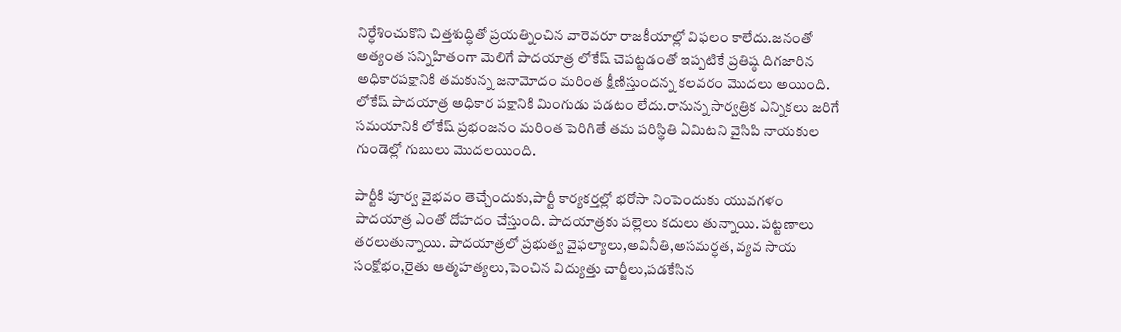నిర్ధేశించుకొని చిత్తశుద్ధితో ప్రయత్నించిన వారెవరూ రాజకీయాల్లో విఫలం కాలేదు.జనంతో అత్యంత సన్నిహితంగా మెలిగే పాదయాత్ర లోకేష్ చెపట్టడంతో ఇప్పటికే ప్రతిష్ఠ దిగజారిన అధికారపక్షానికి తమకున్న జనామోదం మరింత క్షీణిస్తుందన్న కలవరం మొదలు అయింది. లోకేష్ పాదయాత్ర అధికార పక్షానికి మింగుడు పడటం లేదు.రానున్న సార్వత్రిక ఎన్నికలు జరిగే సమయానికి లోకేష్ ప్రభంజనం మరింత పెరిగితే తమ పరిస్థితి ఏమిటని వైసిపి నాయకుల గుండెల్లో గుబులు మొదలయింది.

పార్టీకి పూర్వ వైభవం తెచ్చేందుకు,పార్టీ కార్యకర్తల్లో భరోసా నింపెందుకు యువగళం పాదయాత్ర ఎంతో దోహదం చేస్తుంది. పాదయాత్రకు పల్లెలు కదులు తున్నాయి. పట్టణాలు తరలుతున్నాయి. పాదయాత్రలో ప్రభుత్వ వైఫల్యాలు,అవినీతి,అసమర్ధత, వ్యవ సాయ సంక్షోభం,రైతు ఆత్మహత్యలు,పెంచిన విద్యుత్తు చార్జీలు,పడకేసిన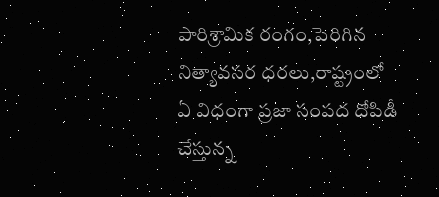పారిశ్రామిక రంగం,పెరిగిన నిత్యావసర ధరలు,రాష్ట్రంలో ఏ విధంగా ప్రజా సంపద దోపిడీ చేస్తున్న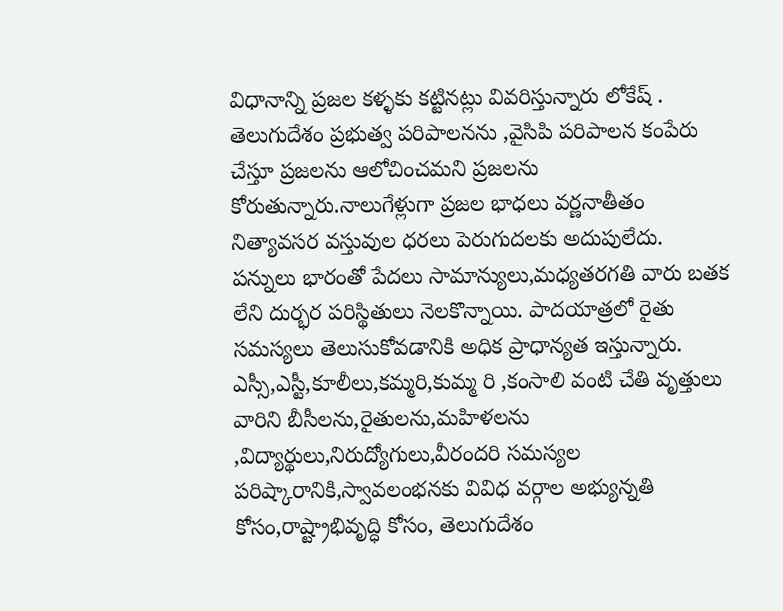విధానాన్ని ప్రజల కళ్ళకు కట్టినట్లు వివరిస్తున్నారు లోకేష్ . తెలుగుదేశం ప్రభుత్వ పరిపాలనను ,వైసిపి పరిపాలన కంపేరు చేస్తూ ప్రజలను ఆలోచించమని ప్రజలను కోరుతున్నారు.నాలుగేళ్లుగా ప్రజల భాధలు వర్ణనాతీతం నిత్యావసర వస్తువుల ధరలు పెరుగుదలకు అదుపులేదు. పన్నులు భారంతో పేదలు సామాన్యులు,మధ్యతరగతి వారు బతక లేని దుర్భర పరిస్థితులు నెలకొన్నాయి. పాదయాత్రలో రైతు సమస్యలు తెలుసుకోవడానికి అధిక ప్రాధాన్యత ఇస్తున్నారు. ఎస్సీ,ఎస్టీ,కూలీలు,కమ్మరి,కుమ్మ రి ,కంసాలి వంటి చేతి వృత్తులు వారిని బీసీలను,రైతులను,మహిళలను ,విద్యార్థులు,నిరుద్యోగులు,వీరందరి సమస్యల పరిష్కారానికి,స్వావలంభనకు వివిధ వర్గాల అభ్యున్నతి కోసం,రాష్ట్రాభివృద్ధి కోసం, తెలుగుదేశం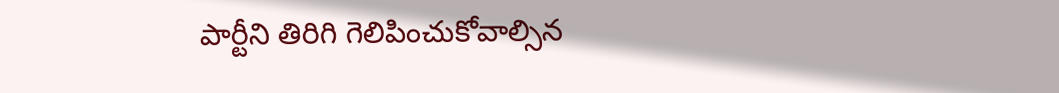పార్టీని తిరిగి గెలిపించుకోవాల్సిన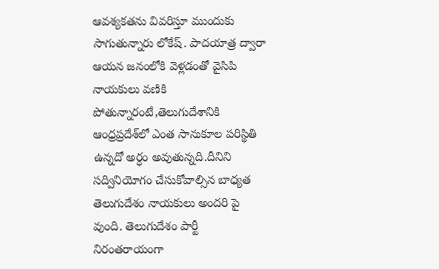ఆవశ్యకతను వివరిస్తూ ముందుకు సాగుతున్నారు లోకేష్. పాదయాత్ర ద్వారా ఆయన జనంలోకి వెళ్లడంతో వైసిపి నాయకులు వణికి పోతున్నారంటే,తెలుగుదేశానికి ఆంధ్రప్రదేశ్‌లో ఎంత సానుకూల పరిస్థితి ఉన్నదో అర్ధం అవుతున్నది.దీనిని సద్వినియోగం చేసుకోవాల్సిన బాధ్యత తెలుగుదేశం నాయకులు అందరి పై వుంది. తెలుగుదేశం పార్టీ నిరంతరాయంగా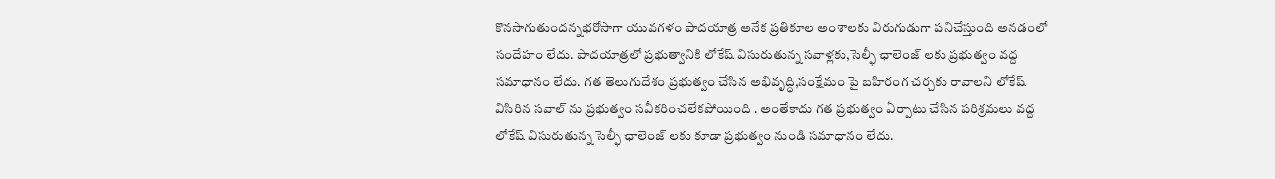కొనసాగుతుందన్నభరోసాగా యువగళం పాదయాత్ర అనేక ప్రతికూల అంశాలకు విరుగుడుగా పనిచేస్తుంది అనడంలో సందేహం లేదు. పాదయాత్రలో ప్రభుత్వానికి లోకేష్ విసురుతున్న సవాళ్లకు,సెల్ఫీ ఛాలెంజ్ లకు ప్రభుత్వం వద్ద సమాధానం లేదు. గత తెలుగుదేశం ప్రభుత్వం చేసిన అభివృద్ధి,సంక్షేమం పై బహిరంగ చర్చకు రావాలని లోకేష్ విసిరిన సవాల్ ను ప్రభుత్వం సవీకరించలేకపోయింది . అంతేకాదు గత ప్రభుత్వం ఏర్పాటు చేసిన పరిశ్రమలు వద్ద లోకేష్ విసురుతున్న సెల్ఫీ ఛాలెంజ్ లకు కూడా ప్రభుత్వం నుండి సమాధానం లేదు.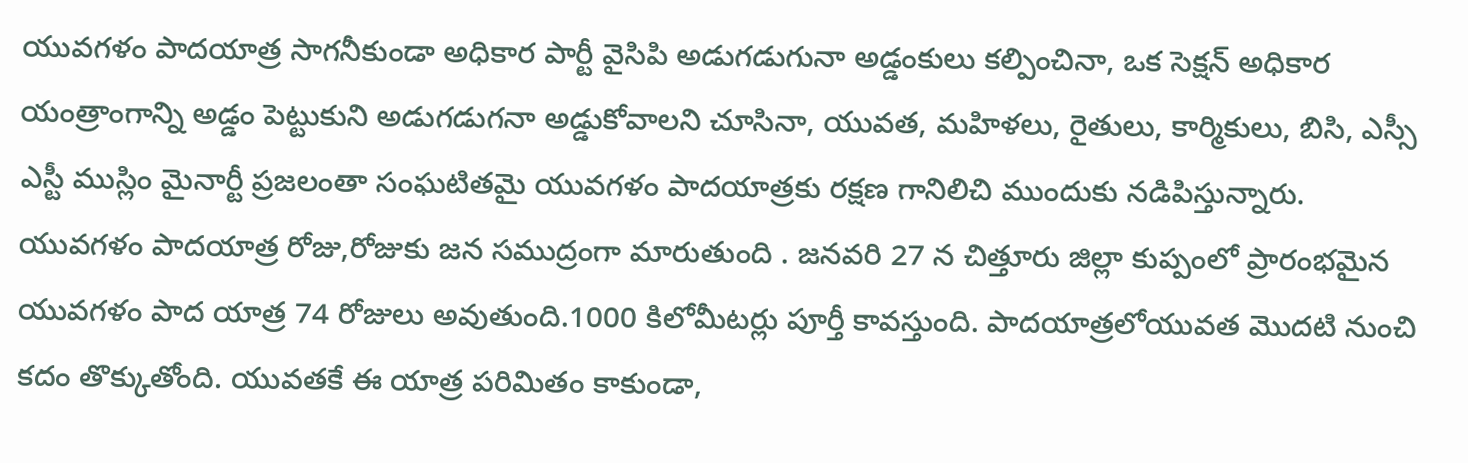యువగళం పాదయాత్ర సాగనీకుండా అధికార పార్టీ వైసిపి అడుగడుగునా అడ్డంకులు కల్పించినా, ఒక సెక్షన్ అధికార యంత్రాంగాన్ని అడ్డం పెట్టుకుని అడుగడుగనా అడ్డుకోవాలని చూసినా, యువత, మహిళలు, రైతులు, కార్మికులు, బిసి, ఎస్సీ ఎస్టీ ముస్లిం మైనార్టీ ప్రజలంతా సంఘటితమై యువగళం పాదయాత్రకు రక్షణ గానిలిచి ముందుకు నడిపిస్తున్నారు. యువగళం పాదయాత్ర రోజు,రోజుకు జన సముద్రంగా మారుతుంది . జనవరి 27 న చిత్తూరు జిల్లా కుప్పంలో ప్రారంభమైన యువగళం పాద యాత్ర 74 రోజులు అవుతుంది.1000 కిలోమీటర్లు పూర్తీ కావస్తుంది. పాదయాత్రలోయువత మొదటి నుంచి కదం తొక్కుతోంది. యువతకే ఈ యాత్ర పరిమితం కాకుండా,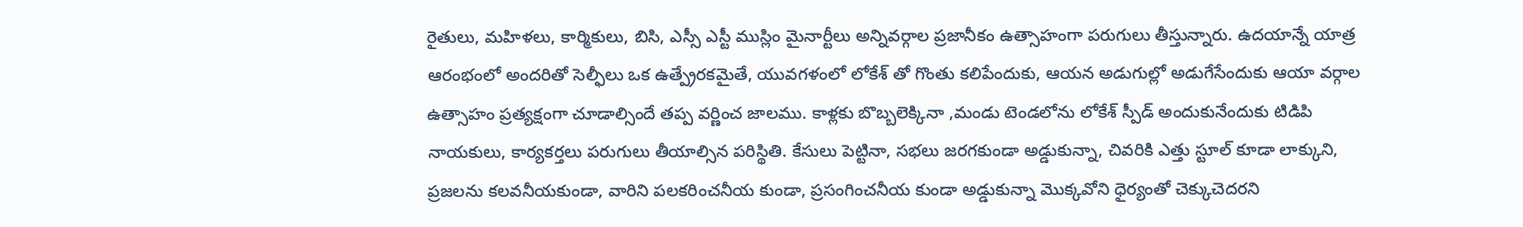రైతులు, మహిళలు, కార్మికులు, బిసి, ఎస్సీ ఎస్టీ ముస్లిం మైనార్టీలు అన్నివర్గాల ప్రజానీకం ఉత్సాహంగా పరుగులు తీస్తున్నారు. ఉదయాన్నే యాత్ర ఆరంభంలో అందరితో సెల్ఫీలు ఒక ఉత్ప్రేరకమైతే, యువగళంలో లోకేశ్ తో గొంతు కలిపేందుకు, ఆయన అడుగుల్లో అడుగేసేందుకు ఆయా వర్గాల ఉత్సాహం ప్రత్యక్షంగా చూడాల్సిందే తప్ప వర్ణించ జాలము. కాళ్లకు బొబ్బలెక్కినా ,మండు టెండలోను లోకేశ్ స్పీడ్ అందుకునేందుకు టిడిపి నాయకులు, కార్యకర్తలు పరుగులు తీయాల్సిన పరిస్థితి. కేసులు పెట్టినా, సభలు జరగకుండా అడ్డుకున్నా, చివరికి ఎత్తు స్టూల్ కూడా లాక్కుని, ప్రజలను కలవనీయకుండా, వారిని పలకరించనీయ కుండా, ప్రసంగించనీయ కుండా అడ్డుకున్నా మొక్కవోని ధైర్యంతో చెక్కుచెదరని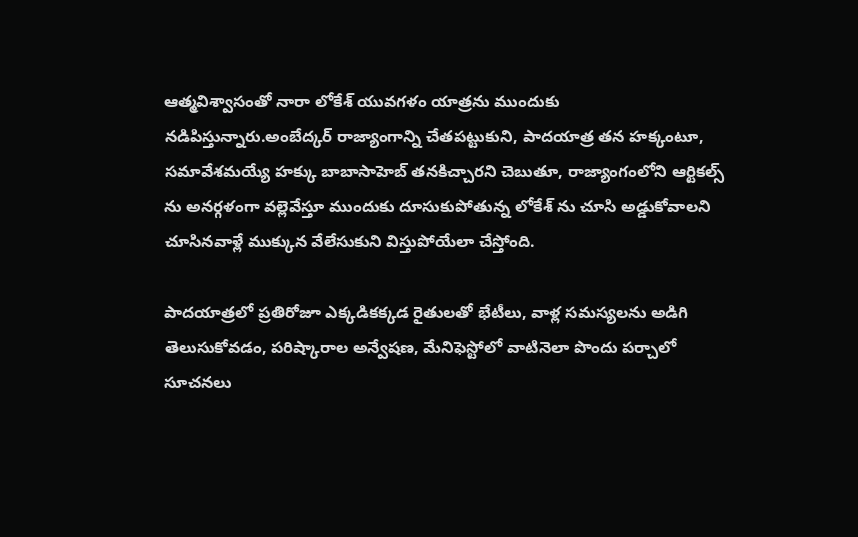ఆత్మవిశ్వాసంతో నారా లోకేశ్ యువగళం యాత్రను ముందుకు నడిపిస్తున్నారు.అంబేద్కర్ రాజ్యాంగాన్ని చేతపట్టుకుని, పాదయాత్ర తన హక్కంటూ, సమావేశమయ్యే హక్కు బాబాసాహెబ్ తనకిచ్చారని చెబుతూ, రాజ్యాంగంలోని ఆర్టికల్స్ ను అనర్గళంగా వల్లెవేస్తూ ముందుకు దూసుకుపోతున్న లోకేశ్ ను చూసి అడ్డుకోవాలని చూసినవాళ్లే ముక్కున వేలేసుకుని విస్తుపోయేలా చేస్తోంది.

పాదయాత్రలో ప్రతిరోజూ ఎక్కడికక్కడ రైతులతో భేటీలు, వాళ్ల సమస్యలను అడిగి తెలుసుకోవడం, పరిష్కారాల అన్వేషణ, మేనిఫెస్టోలో వాటినెలా పొందు పర్చాలో సూచనలు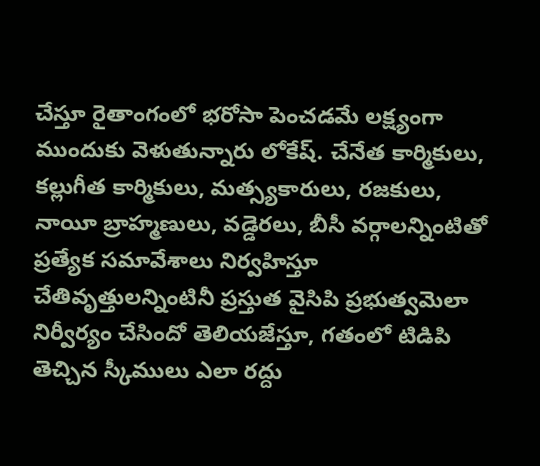చేస్తూ రైతాంగంలో భరోసా పెంచడమే లక్ష్యంగా ముందుకు వెళుతున్నారు లోకేష్. చేనేత కార్మికులు, కల్లుగీత కార్మికులు, మత్స్యకారులు, రజకులు, నాయీ బ్రాహ్మణులు, వడ్డెరలు, బీసీ వర్గాలన్నింటితో ప్రత్యేక సమావేశాలు నిర్వహిస్తూ చేతివృత్తులన్నింటినీ ప్రస్తుత వైసిపి ప్రభుత్వమెలా నిర్వీర్యం చేసిందో తెలియజేస్తూ, గతంలో టిడిపి తెచ్చిన స్కీములు ఎలా రద్దు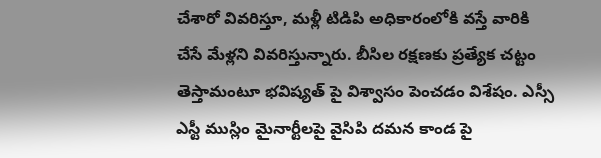చేశారో వివరిస్తూ, మళ్లీ టిడిపి అధికారంలోకి వస్తే వారికి చేసే మేళ్లని వివరిస్తున్నారు. బీసిల రక్షణకు ప్రత్యేక చట్టం తెస్తామంటూ భవిష్యత్ పై విశ్వాసం పెంచడం విశేషం. ఎస్సీ ఎస్టీ ముస్లిం మైనార్టీలపై వైసిపి దమన కాండ పై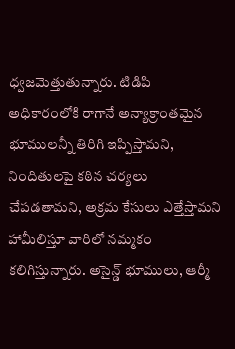ధ్వజమెత్తుతున్నారు. టిడిపి అధికారంలోకి రాగానే అన్యాక్రాంతమైన భూములన్నీ తిరిగి ఇప్పిస్తామని, నిందితులపై కఠిన చర్యలు చేపడతామని, అక్రమ కేసులు ఎత్తేస్తామని హామీలిస్తూ వారిలో నమ్మకం కలిగిస్తున్నారు. అసైన్డ్ భూములు, ఆర్మీ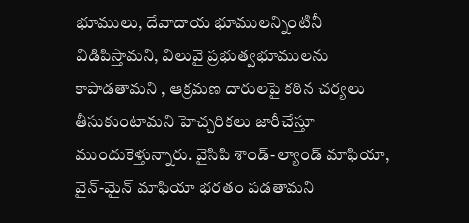భూములు, దేవాదాయ భూములన్నింటినీ విడిపిస్తామని, విలువై ప్రభుత్వభూములను కాపాడతామని , ఆక్రమణ దారులపై కఠిన చర్యలు తీసుకుంటామని హెచ్చరికలు జారీచేస్తూ ముందుకెళ్తున్నారు. వైసిపి శాండ్-ల్యాండ్ మాఫియా, వైన్-మైన్ మాఫియా భరతం పడతామని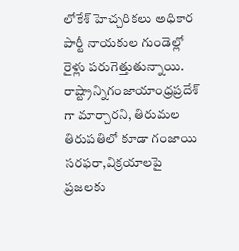లోకేశ్ హెచ్చరికలు అధికార పార్టీ నాయకుల గుండెల్లో రైళ్లు పరుగెత్తుతున్నాయి. రాష్ట్రాన్నిగంజాయాంధ్రప్రదేశ్ గా మార్చారని, తిరుమల తిరుపతిలో కూడా గంజాయి సరఫరా,విక్రయాలపై ప్రజలకు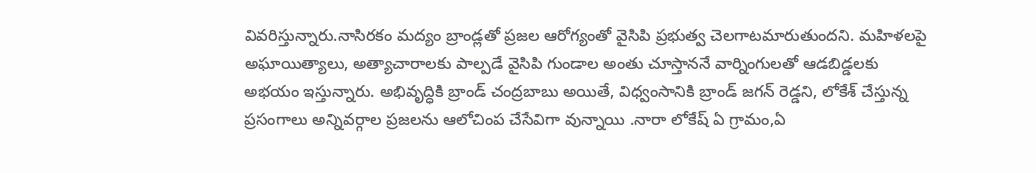వివరిస్తున్నారు.నాసిరకం మద్యం బ్రాండ్లతో ప్రజల ఆరోగ్యంతో వైసిపి ప్రభుత్వ చెలగాటమారుతుందని. మహిళలపై అఘాయిత్యాలు, అత్యాచారాలకు పాల్పడే వైసిపి గుండాల అంతు చూస్తాననే వార్నింగులతో ఆడబిడ్డలకు అభయం ఇస్తున్నారు. అభివృద్ధికి బ్రాండ్ చంద్రబాబు అయితే, విధ్వంసానికి బ్రాండ్ జగన్ రెడ్డని, లోకేశ్ చేస్తున్న ప్రసంగాలు అన్నివర్గాల ప్రజలను ఆలోచింప చేసేవిగా వున్నాయి .నారా లోకేష్ ఏ గ్రామం,ఏ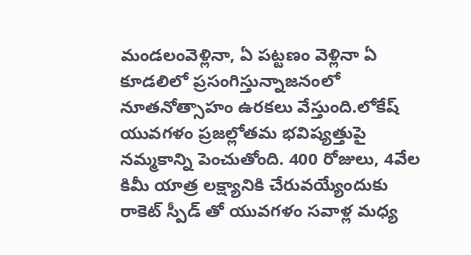మండలంవెళ్లినా, ఏ పట్టణం వెళ్లినా ఏ కూడలిలో ప్రసంగిస్తున్నాజనంలో నూతనోత్సాహం ఉరకలు వేస్తుంది.లోకేష్ యువగళం ప్రజల్లోతమ భవిష్యత్తుపై నమ్మకాన్ని పెంచుతోంది. 400 రోజులు, 4వేల కిమీ యాత్ర లక్ష్యానికి చేరువయ్యేందుకు రాకెట్ స్పీడ్ తో యువగళం సవాళ్ల మధ్య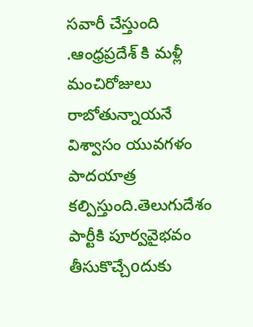సవారీ చేస్తుంది .ఆంధ్రప్రదేశ్ కి మళ్లీ మంచిరోజులు రాబోతున్నాయనే విశ్వాసం యువగళం పాదయాత్ర కల్పిస్తుంది.తెలుగుదేశం పార్టీకి పూర్వవైభవం తీసుకొచ్చేoదుకు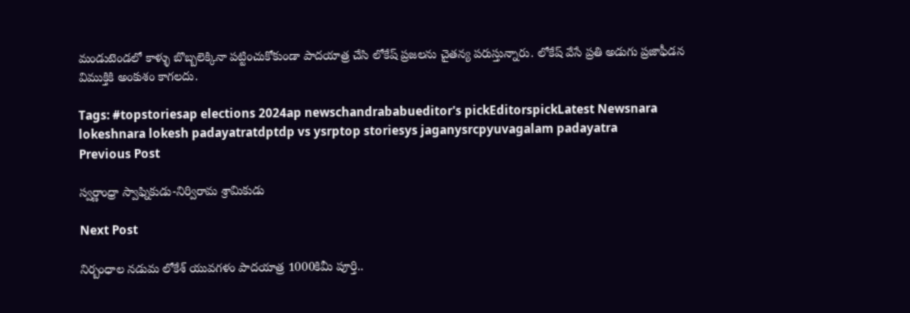మండుటెండలో కాళ్ళు బొబ్బలెక్కినా పట్టించుకోకుండా పాదయాత్ర చేసి లోకేష్ ప్రజలను చైతన్య పరుస్తున్నారు. లోకేష్ వేసే ప్రతి అడుగు ప్రజాఫీడన విముక్తికి అంకుశం కాగలదు.

Tags: #topstoriesap elections 2024ap newschandrababueditor's pickEditorspickLatest Newsnara lokeshnara lokesh padayatratdptdp vs ysrptop storiesys jaganysrcpyuvagalam padayatra
Previous Post

స్వర్ణాంధ్రా స్వాఫ్నికుడు-నిర్విరామ శ్రామికుడు

Next Post

నిర్బంధాల నడుమ లోకేశ్ యువగళం పాదయాత్ర 1000కిమీ పూర్తి..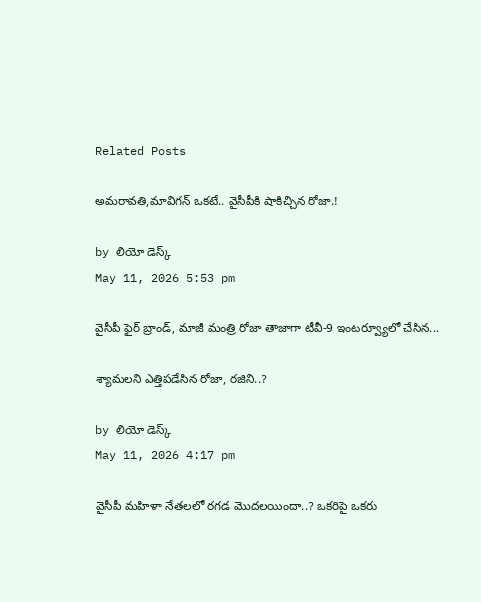Related Posts

అమరావతి,మావిగన్‌ ఒకటే.. వైసీపీకి షాకిచ్చిన రోజా.!

by లియో డెస్క్
May 11, 2026 5:53 pm

వైసీపీ ఫైర్ బ్రాండ్, మాజీ మంత్రి రోజా తాజాగా టీవీ-9 ఇంటర్వ్యూలో చేసిన...

శ్యామలని ఎత్తిపడేసిన రోజా, రజిని..?

by లియో డెస్క్
May 11, 2026 4:17 pm

వైసీపీ మహిళా నేతలలో రగడ మొదలయిందా..? ఒకరిపై ఒకరు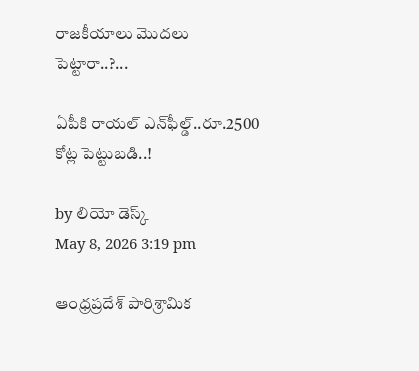రాజకీయాలు మొదలు పెట్టారా..?...

ఏపీకి రాయల్‌ ఎన్‌ఫీల్డ్..రూ.2500 కోట్ల పెట్టుబడి..!

by లియో డెస్క్
May 8, 2026 3:19 pm

ఆంధ్రప్రదేశ్ పారిశ్రామిక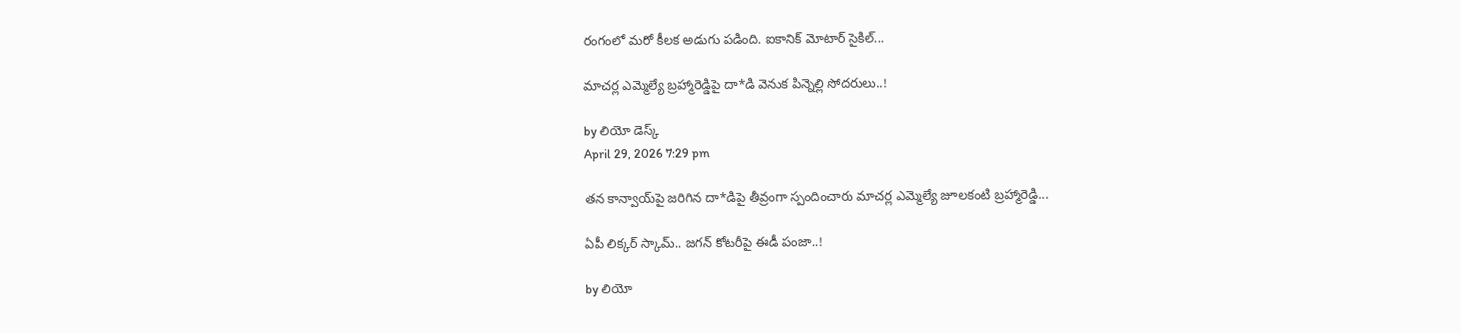రంగంలో మరో కీలక అడుగు పడింది. ఐకానిక్ మోటార్ సైకిల్...

మాచర్ల ఎమ్మెల్యే బ్రహ్మారెడ్డిపై దా*డి వెనుక పిన్నెల్లి సోదరులు..!

by లియో డెస్క్
April 29, 2026 7:29 pm

తన కాన్వాయ్‌పై జరిగిన దా*డిపై తీవ్రంగా స్పందించారు మాచర్ల ఎమ్మెల్యే జూలకంటి బ్రహ్మారెడ్డి...

ఏపీ లిక్కర్ స్కామ్.. జగన్ కోటరీపై ఈడీ పంజా..!

by లియో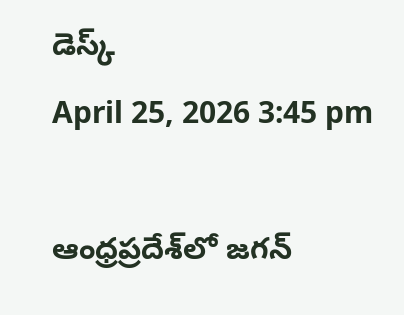డెస్క్
April 25, 2026 3:45 pm

ఆంధ్రప్రదేశ్‌లో జగన్‌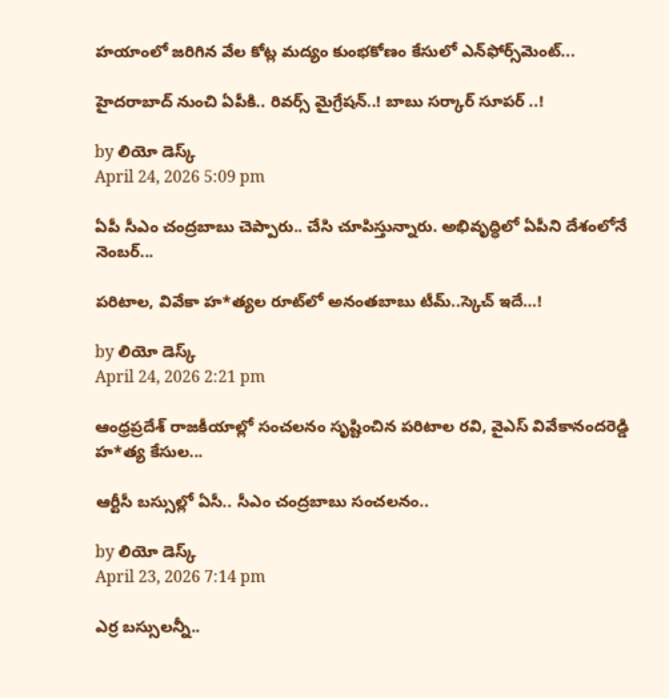హయాంలో జరిగిన వేల కోట్ల మద్యం కుంభకోణం కేసులో ఎన్‌ఫోర్స్‌మెంట్...

హైదరాబాద్‌ నుంచి ఏపీకి.. రివర్స్‌ మైగ్రేషన్‌..! బాబు సర్కార్ సూపర్ ..!

by లియో డెస్క్
April 24, 2026 5:09 pm

ఏపీ సీఎం చంద్రబాబు చెప్పారు.. చేసి చూపిస్తున్నారు. అభివృద్ధిలో ఏపీని దేశంలోనే నెంబర్‌...

పరిటాల, వివేకా హ*త్యల రూట్‌లో అనంతబాబు టీమ్..స్కెచ్ ఇదే…!

by లియో డెస్క్
April 24, 2026 2:21 pm

ఆంధ్రప్రదేశ్ రాజకీయాల్లో సంచలనం సృష్టించిన పరిటాల రవి, వైఎస్ వివేకానందరెడ్డి హ*త్య కేసుల...

ఆర్టీసీ బస్సుల్లో ఏసీ.. సీఎం చంద్రబాబు సంచలనం..

by లియో డెస్క్
April 23, 2026 7:14 pm

ఎర్ర బస్సులన్నీ..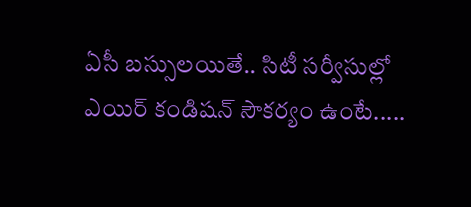ఏసీ బస్సులయితే.. సిటీ సర్వీసుల్లో ఎయిర్‌ కండిషన్‌ సౌకర్యం ఉంటే.....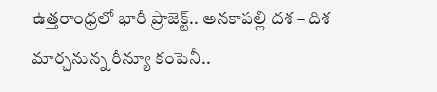ఉత్తరాంధ్రలో భారీ ప్రాజెక్ట్‌.. అనకాపల్లి దశ – దిశ మార్చనున్న రీన్యూ కంపెనీ..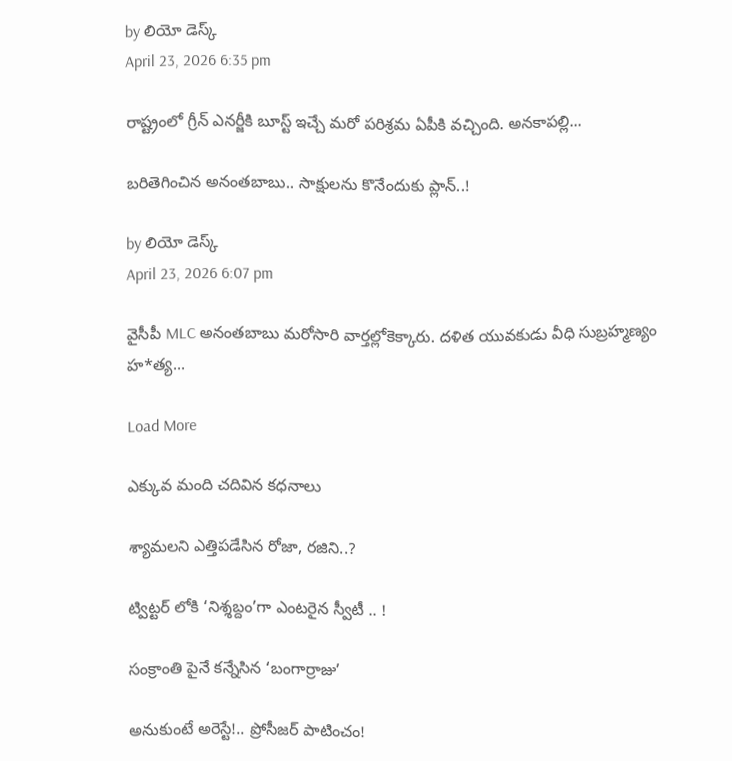by లియో డెస్క్
April 23, 2026 6:35 pm

రాష్ట్రంలో గ్రీన్ ఎనర్జీకి బూస్ట్‌ ఇచ్చే మరో పరిశ్రమ ఏపీకి వచ్చింది. అనకాపల్లి...

బరితెగించిన అనంతబాబు.. సాక్షులను కొనేందుకు ప్లాన్..!

by లియో డెస్క్
April 23, 2026 6:07 pm

వైసీపీ MLC అనంతబాబు మరోసారి వార్తల్లోకెక్కారు. దళిత యువకుడు వీధి సుబ్రహ్మణ్యం హ*త్య...

Load More

ఎక్కువ మంది చదివిన కధనాలు

శ్యామలని ఎత్తిపడేసిన రోజా, రజిని..?

ట్విట్టర్ లోకి ‘నిశ్శబ్దం’గా ఎంటరైన స్వీటీ .. !

సంక్రాంతి పైనే కన్నేసిన ‘బంగార్రాజు’

అనుకుంటే అరెస్టే!.. ప్రోసీజ‌ర్ పాటించం!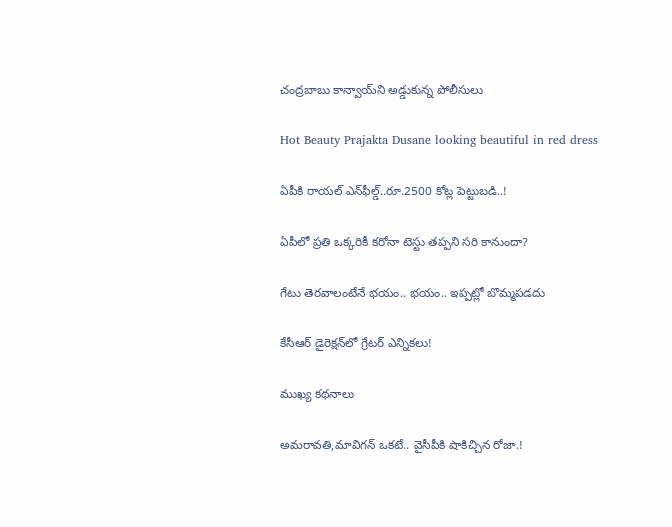చంద్రబాబు కాన్వాయ్‌ని అడ్డుకున్న పోలీసులు

Hot Beauty Prajakta Dusane looking beautiful in red dress

ఏపీకి రాయల్‌ ఎన్‌ఫీల్డ్..రూ.2500 కోట్ల పెట్టుబడి..!

ఏపీలో ప్రతి ఒక్కరికీ కరోనా టెస్టు తప్పని సరి కానుందా?

గేటు తెరవాలంటేనే భయం.. భయం.. ఇప్పట్లో బొమ్మపడదు

కేసీఆర్ డైరెక్ష‌న్‌లో గ్రేట‌ర్ ఎన్నిక‌లు!

ముఖ్య కథనాలు

అమరావతి,మావిగన్‌ ఒకటే.. వైసీపీకి షాకిచ్చిన రోజా.!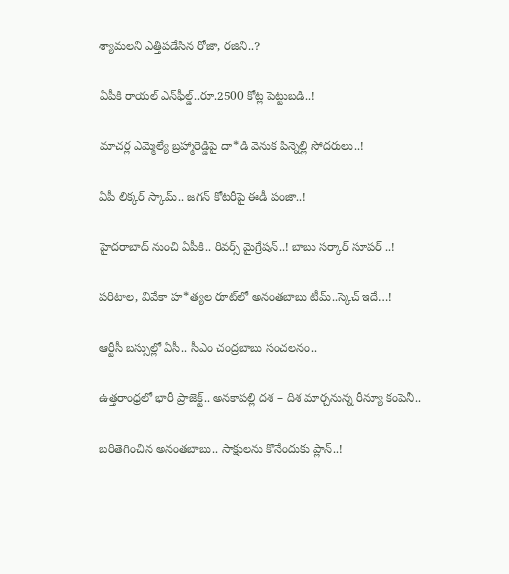శ్యామలని ఎత్తిపడేసిన రోజా, రజిని..?

ఏపీకి రాయల్‌ ఎన్‌ఫీల్డ్..రూ.2500 కోట్ల పెట్టుబడి..!

మాచర్ల ఎమ్మెల్యే బ్రహ్మారెడ్డిపై దా*డి వెనుక పిన్నెల్లి సోదరులు..!

ఏపీ లిక్కర్ స్కామ్.. జగన్ కోటరీపై ఈడీ పంజా..!

హైదరాబాద్‌ నుంచి ఏపీకి.. రివర్స్‌ మైగ్రేషన్‌..! బాబు సర్కార్ సూపర్ ..!

పరిటాల, వివేకా హ*త్యల రూట్‌లో అనంతబాబు టీమ్..స్కెచ్ ఇదే…!

ఆర్టీసీ బస్సుల్లో ఏసీ.. సీఎం చంద్రబాబు సంచలనం..

ఉత్తరాంధ్రలో భారీ ప్రాజెక్ట్‌.. అనకాపల్లి దశ – దిశ మార్చనున్న రీన్యూ కంపెనీ..

బరితెగించిన అనంతబాబు.. సాక్షులను కొనేందుకు ప్లాన్..!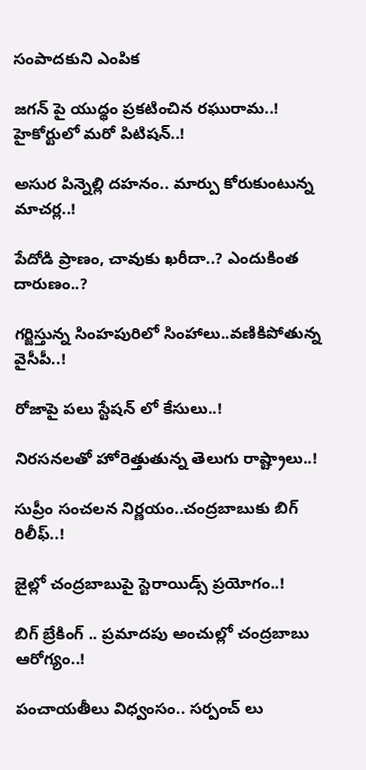సంపాదకుని ఎంపిక

జగన్ పై యుద్థం ప్రకటించిన రఘురామ..! హైకోర్టులో మరో పిటిషన్..!

అసుర పిన్నెల్లి దహనం.. మార్పు కోరుకుంటున్న మాచర్ల..!

పేదోడి ప్రాణం, చావుకు ఖరీదా..? ఎందుకింత దారుణం..?

గర్జిస్తున్న సింహపురిలో సింహాలు..వణికిపోతున్న వైసీపీ..!

రోజాపై పలు స్టేషన్ లో కేసులు..!

నిరసనలతో హోరెత్తుతున్న తెలుగు రాష్ట్రాలు..!

సుప్రీం సంచలన నిర్ణయం..చంద్రబాబుకు బిగ్ రిలీఫ్..!

జైల్లో చంద్రబాబుపై స్టెరాయిడ్స్ ప్రయోగం..!

బిగ్ బ్రేకింగ్ .. ప్రమాదపు అంచుల్లో చంద్రబాబు ఆరోగ్యం..!

పంచాయతీలు విధ్వంసం.. సర్పంచ్ లు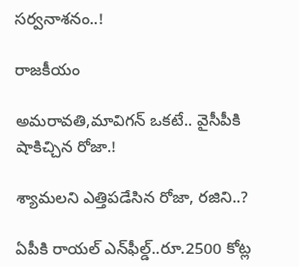సర్వనాశనం..!

రాజకీయం

అమరావతి,మావిగన్‌ ఒకటే.. వైసీపీకి షాకిచ్చిన రోజా.!

శ్యామలని ఎత్తిపడేసిన రోజా, రజిని..?

ఏపీకి రాయల్‌ ఎన్‌ఫీల్డ్..రూ.2500 కోట్ల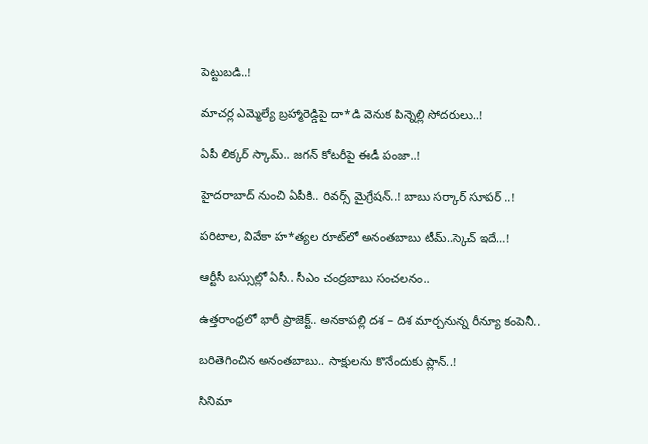పెట్టుబడి..!

మాచర్ల ఎమ్మెల్యే బ్రహ్మారెడ్డిపై దా*డి వెనుక పిన్నెల్లి సోదరులు..!

ఏపీ లిక్కర్ స్కామ్.. జగన్ కోటరీపై ఈడీ పంజా..!

హైదరాబాద్‌ నుంచి ఏపీకి.. రివర్స్‌ మైగ్రేషన్‌..! బాబు సర్కార్ సూపర్ ..!

పరిటాల, వివేకా హ*త్యల రూట్‌లో అనంతబాబు టీమ్..స్కెచ్ ఇదే…!

ఆర్టీసీ బస్సుల్లో ఏసీ.. సీఎం చంద్రబాబు సంచలనం..

ఉత్తరాంధ్రలో భారీ ప్రాజెక్ట్‌.. అనకాపల్లి దశ – దిశ మార్చనున్న రీన్యూ కంపెనీ..

బరితెగించిన అనంతబాబు.. సాక్షులను కొనేందుకు ప్లాన్..!

సినిమా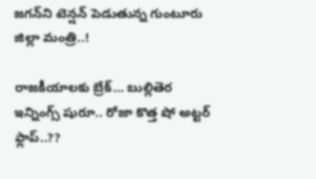జగన్‌ని టెన్షన్‌ పెడుతున్న గుంటూరు జిల్లా మంత్రి..!

రాజకీయాలకు బ్రేక్… బుల్లితెర ఇన్నింగ్స్ షురూ.. రోజా కొత్త షో అట్టర్ ఫ్లాప్..??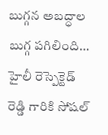బుగ్గన అబద్ధాల బుగ్గ పగిలింది… హైలీ రెస్పెక్టెడ్‌ రెడ్డి గారికి సోషల్‌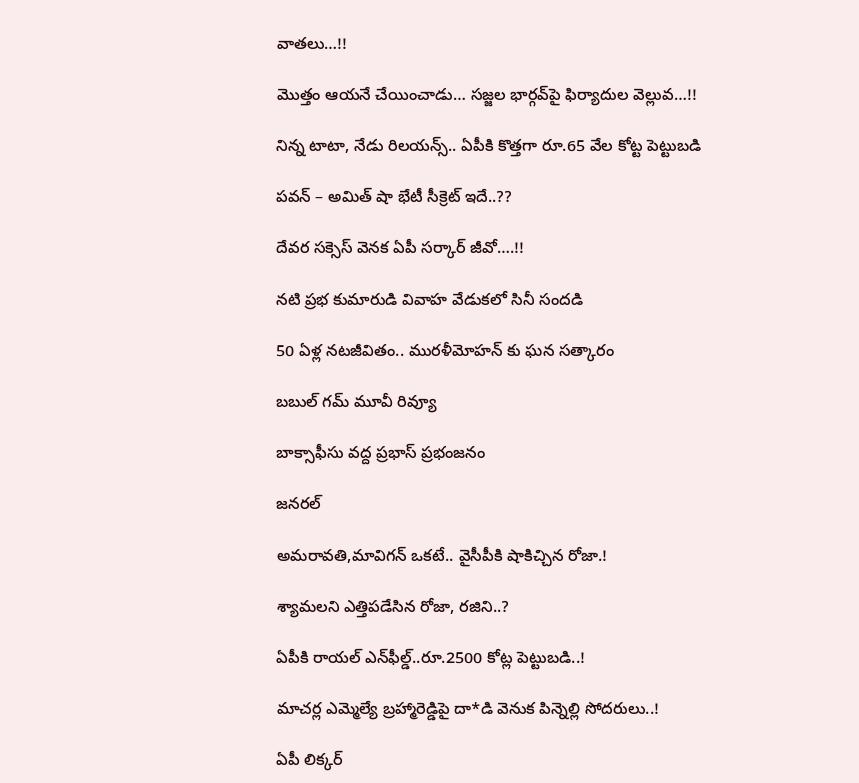వాతలు…!!

మొత్తం ఆయనే చేయించాడు… సజ్జల భార్గవ్‌పై ఫిర్యాదుల వెల్లువ…!!

నిన్న టాటా, నేడు రిలయన్స్.. ఏపీకి కొత్తగా రూ.65 వేల కోట్ట పెట్టుబడి

పవన్‌ – అమిత్‌ షా భేటీ సీక్రెట్‌ ఇదే..??

దేవర సక్సెస్‌ వెనక ఏపీ సర్కార్‌ జీవో….!!

నటి ప్రభ కుమారుడి వివాహ వేడుకలో సినీ సందడి

50 ఏళ్ల నటజీవితం.. మురళీమోహన్ కు ఘన సత్కారం

బబుల్ గమ్ మూవీ రివ్యూ

బాక్సాఫీసు వద్ద ప్రభాస్ ప్రభంజనం

జనరల్

అమరావతి,మావిగన్‌ ఒకటే.. వైసీపీకి షాకిచ్చిన రోజా.!

శ్యామలని ఎత్తిపడేసిన రోజా, రజిని..?

ఏపీకి రాయల్‌ ఎన్‌ఫీల్డ్..రూ.2500 కోట్ల పెట్టుబడి..!

మాచర్ల ఎమ్మెల్యే బ్రహ్మారెడ్డిపై దా*డి వెనుక పిన్నెల్లి సోదరులు..!

ఏపీ లిక్కర్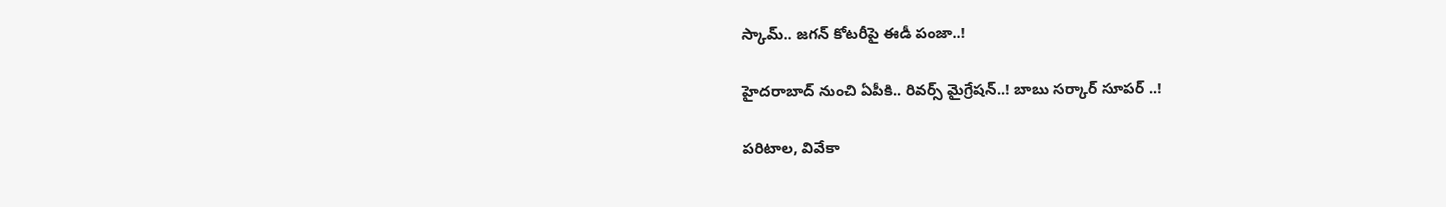స్కామ్.. జగన్ కోటరీపై ఈడీ పంజా..!

హైదరాబాద్‌ నుంచి ఏపీకి.. రివర్స్‌ మైగ్రేషన్‌..! బాబు సర్కార్ సూపర్ ..!

పరిటాల, వివేకా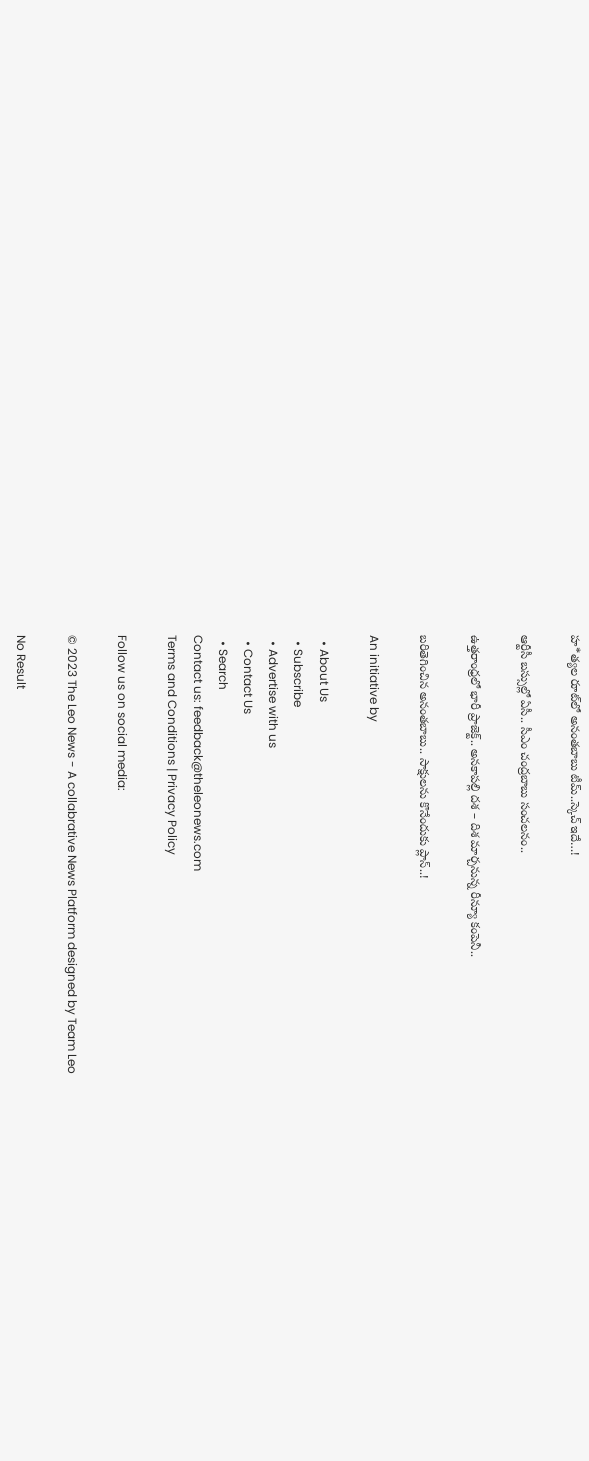హ*త్యల రూట్‌లో అనంతబాబు టీమ్..స్కెచ్ ఇదే…!

ఆర్టీసీ బస్సుల్లో ఏసీ.. సీఎం చంద్రబాబు సంచలనం..

ఉత్తరాంధ్రలో భారీ ప్రాజెక్ట్‌.. అనకాపల్లి దశ – దిశ మార్చనున్న రీన్యూ కంపెనీ..

బరితెగించిన అనంతబాబు.. సాక్షులను కొనేందుకు ప్లాన్..!

An initiative by

  • About Us
  • Subscribe
  • Advertise with us
  • Contact Us
  • Search
Contact us: feedback@theleonews.com
Terms and Conditions | Privacy Policy

Follow us on social media:

© 2023 The Leo News - A collabrative News Platform designed by Team Leo

No Result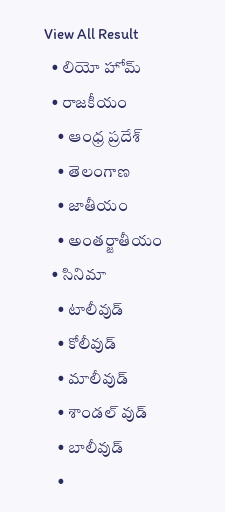View All Result
  • లియో హోమ్
  • రాజకీయం
    • ఆంధ్ర ప్రదేశ్
    • తెలంగాణ
    • జాతీయం
    • అంతర్జాతీయం
  • సినిమా
    • టాలీవుడ్
    • కోలీవుడ్
    • మాలీవుడ్
    • శాండల్ వుడ్
    • బాలీవుడ్
    •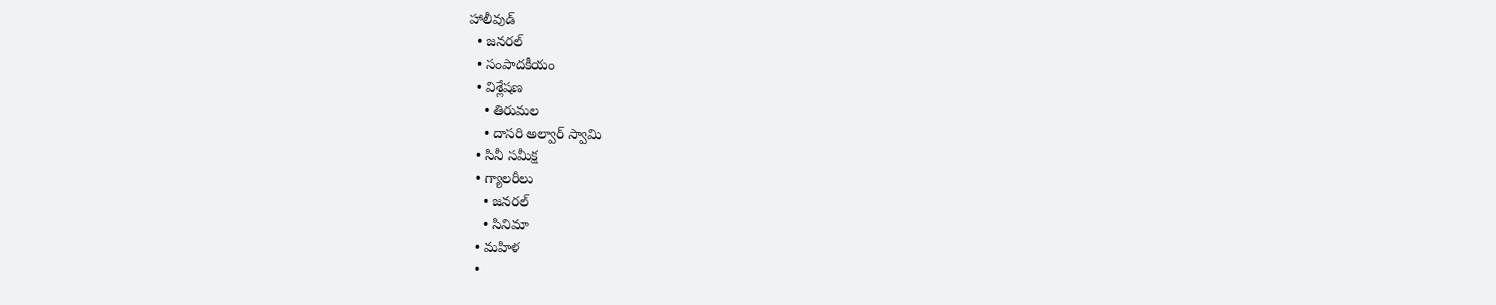హాలీవుడ్
  • జనరల్
  • సంపాదకీయం
  • విశ్లేషణ
    • తిరుమల
    • దాసరి అల్వార్ స్వామి
  • సినీ సమీక్ష
  • గ్యాలరీలు
    • జనరల్
    • సినిమా
  • మహిళ
  •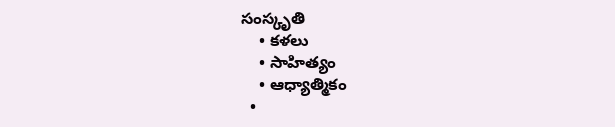సంస్కృతి
    • కళలు
    • సాహిత్యం
    • ఆధ్యాత్మికం
  •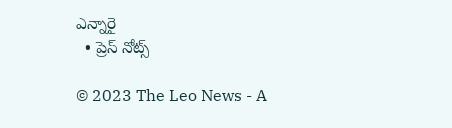ఎన్నారై
  • ప్రెస్ నోట్స్

© 2023 The Leo News - A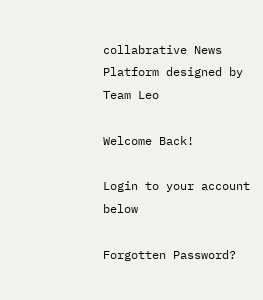collabrative News Platform designed by Team Leo

Welcome Back!

Login to your account below

Forgotten Password?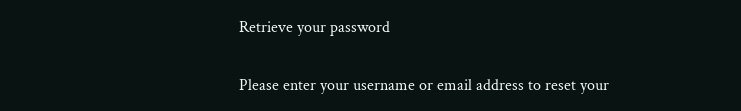Retrieve your password

Please enter your username or email address to reset your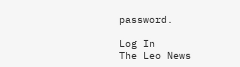password.

Log In
The Leo News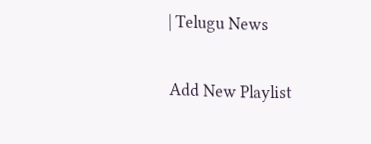| Telugu News

Add New Playlist